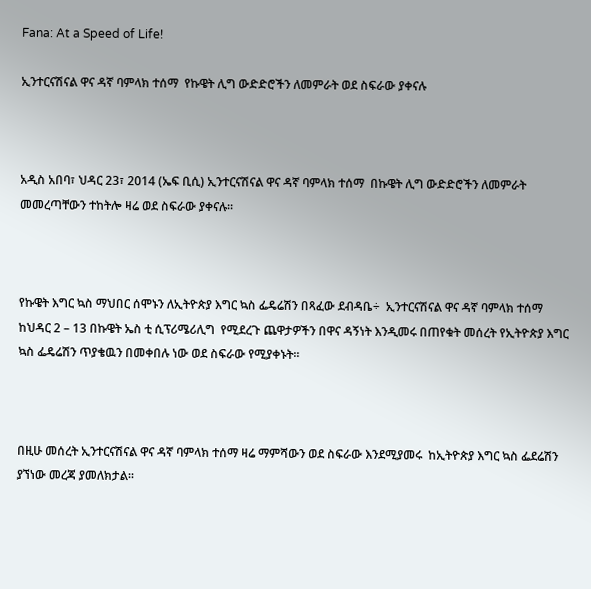Fana: At a Speed of Life!

ኢንተርናሽናል ዋና ዳኛ ባምላክ ተሰማ  የኩዌት ሊግ ውድድሮችን ለመምራት ወደ ስፍራው ያቀናሉ



አዲስ አበባ፣ ህዳር 23፣ 2014 (ኤፍ ቢሲ) ኢንተርናሽናል ዋና ዳኛ ባምላክ ተሰማ  በኩዌት ሊግ ውድድሮችን ለመምራት መመረጣቸውን ተከትሎ ዛሬ ወደ ስፍራው ያቀናሉ፡፡



የኩዌት እግር ኳስ ማህበር ሰሞኑን ለኢትዮጵያ እግር ኳስ ፌዴሬሽን በጻፈው ደብዳቤ÷  ኢንተርናሽናል ዋና ዳኛ ባምላክ ተሰማ ከህዳር 2 – 13 በኩዌት ኤስ ቲ ሲፕሪሜሪሊግ  የሚደረጉ ጨዋታዎችን በዋና ዳኝነት እንዲመሩ በጠየቁት መሰረት የኢትዮጵያ እግር ኳስ ፌዴሬሽን ጥያቄዉን በመቀበሉ ነው ወደ ስፍራው የሚያቀኑት፡፡



በዚሁ መሰረት ኢንተርናሽናል ዋና ዳኛ ባምላክ ተሰማ ዛሬ ማምሻውን ወደ ስፍራው እንደሚያመሩ  ከኢትዮጵያ እግር ኳስ ፌደሬሽን ያኘነው መረጃ ያመለክታል፡፡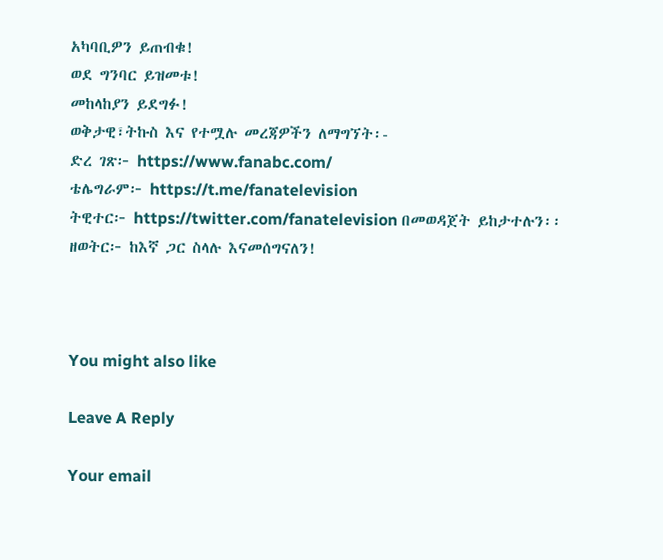አካባቢዎን ይጠብቁ!
ወደ ግንባር ይዝመቱ!
መከላከያን ይደግፉ!
ወቅታዊ፣ትኩስ እና የተሟሉ መረጃዎችን ለማግኘት፡-
ድረ ገጽ፦ https://www.fanabc.com/
ቴሌግራም፦ https://t.me/fanatelevision
ትዊተር፦ https://twitter.com/fanatelevision በመወዳጀት ይከታተሉን፡፡
ዘወትር፦ ከእኛ ጋር ስላሉ እናመሰግናለን!



You might also like

Leave A Reply

Your email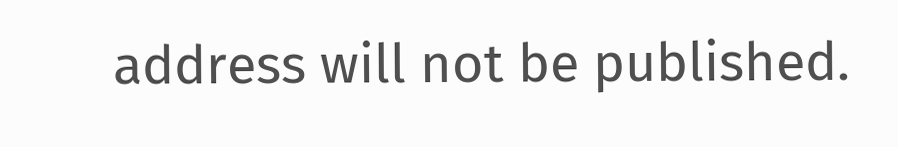address will not be published.